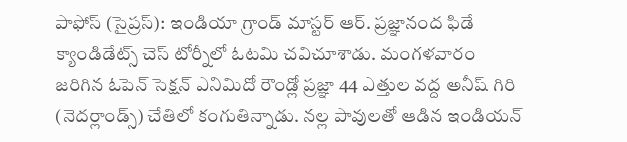పాఫోస్ (సైప్రస్): ఇండియా గ్రాండ్ మాస్టర్ ఆర్. ప్రజ్ఞానంద ఫిడే క్యాండిడేట్స్ చెస్ టోర్నీలో ఓటమి చవిచూశాడు. మంగళవారం జరిగిన ఓపెన్ సెక్షన్ ఎనిమిదో రౌండ్లో ప్రజ్ఞా 44 ఎత్తుల వద్ద అనీష్ గిరి (నెదర్లాండ్స్) చేతిలో కంగుతిన్నాడు. నల్ల పావులతో ఆడిన ఇండియన్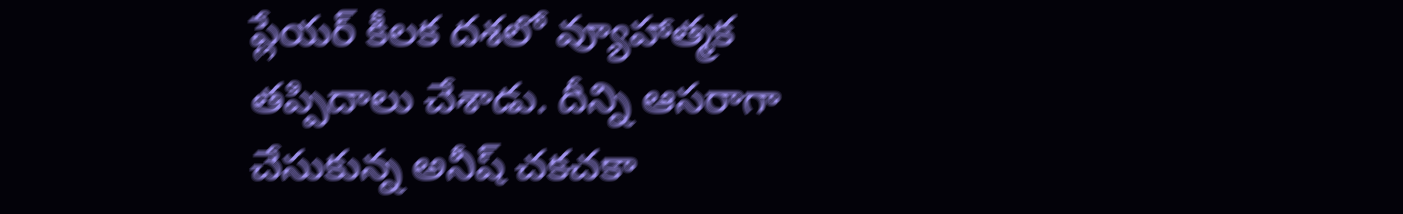ప్లేయర్ కీలక దశలో వ్యూహాత్మక తప్పిదాలు చేశాడు. దీన్ని ఆసరాగా చేసుకున్న అనీష్ చకచకా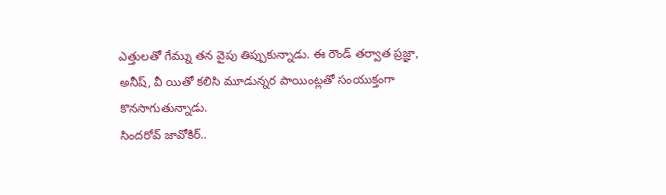ఎత్తులతో గేమ్ను తన వైపు తిప్పుకున్నాడు. ఈ రౌండ్ తర్వాత ప్రజ్ఞా, అనీష్, వీ యితో కలిసి మూడున్నర పాయింట్లతో సంయుక్తంగా కొనసాగుతున్నాడు.
సిందరోవ్ జావోకిర్..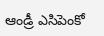ఆండ్రీ ఎసిపెంకో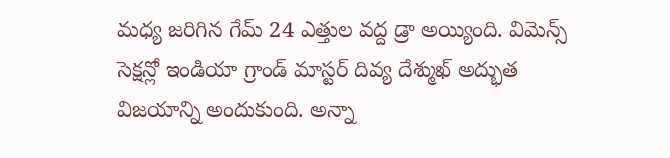మధ్య జరిగిన గేమ్ 24 ఎత్తుల వద్ద డ్రా అయ్యింది. విమెన్స్ సెక్షన్లో ఇండియా గ్రాండ్ మాస్టర్ దివ్య దేశ్ముఖ్ అద్భుత విజయాన్ని అందుకుంది. అన్నా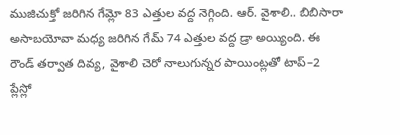ముజిచుక్తో జరిగిన గేమ్లో 83 ఎత్తుల వద్ద నెగ్గింది. ఆర్. వైశాలి.. బిబిసారా అసాబయోవా మధ్య జరిగిన గేమ్ 74 ఎత్తుల వద్ద డ్రా అయ్యింది. ఈ రౌండ్ తర్వాత దివ్య, వైశాలి చెరో నాలుగున్నర పాయింట్లతో టాప్–2 ప్లేస్లో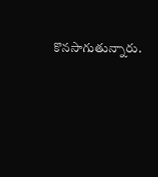కొనసాగుతున్నారు.